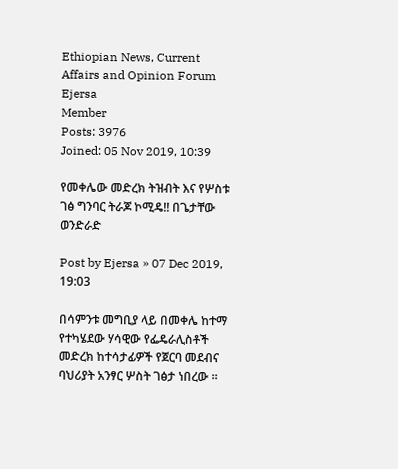Ethiopian News, Current Affairs and Opinion Forum
Ejersa
Member
Posts: 3976
Joined: 05 Nov 2019, 10:39

የመቀሌው መድረክ ትዝብት እና የሦስቱ ገፅ ግንባር ትራጆ ኮሚዴ!! በጌታቸው ወንድራድ

Post by Ejersa » 07 Dec 2019, 19:03

በሳምንቱ መግቢያ ላይ በመቀሌ ከተማ የተካሄደው ሃሳዊው የፌዴራሊስቶች መድረክ ከተሳታፊዎች የጀርባ መደብና ባህሪያት አንፃር ሦስት ገፅታ ነበረው ።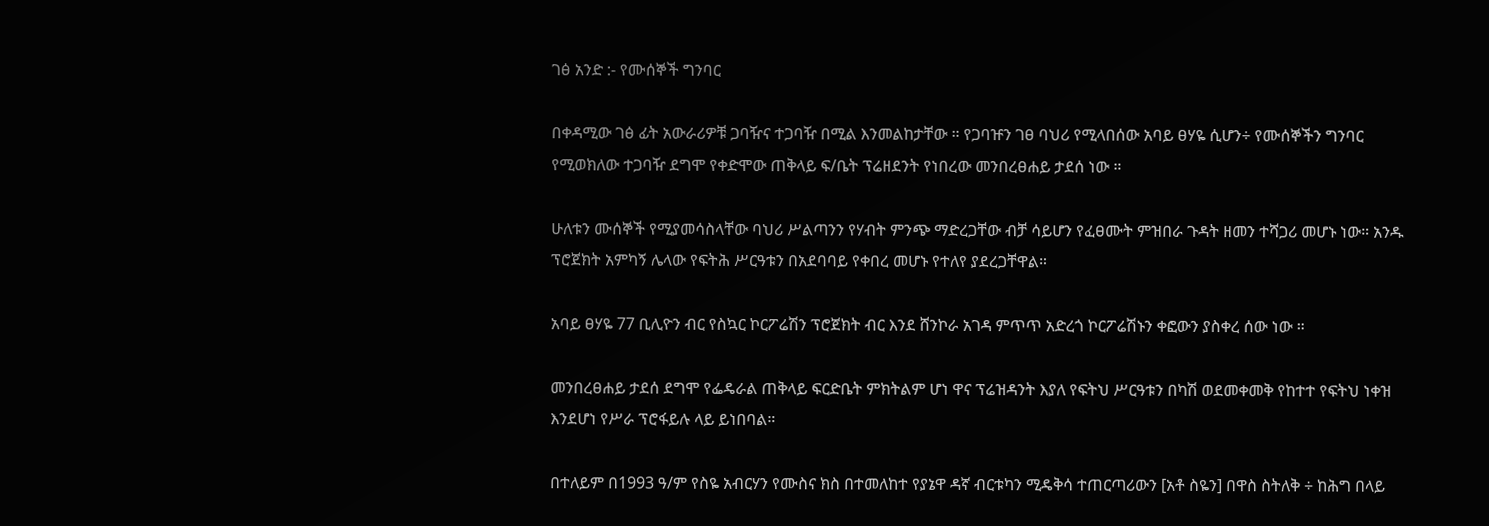ገፅ አንድ :- የሙሰኞች ግንባር

በቀዳሚው ገፅ ፊት አውራሪዎቹ ጋባዥና ተጋባዥ በሚል እንመልከታቸው ። የጋባዡን ገፀ ባህሪ የሚላበሰው አባይ ፀሃዬ ሲሆን÷ የሙሰኞችን ግንባር የሚወክለው ተጋባዥ ደግሞ የቀድሞው ጠቅላይ ፍ/ቤት ፕሬዘደንት የነበረው መንበረፀሐይ ታደሰ ነው ።

ሁለቱን ሙሰኞች የሚያመሳስላቸው ባህሪ ሥልጣንን የሃብት ምንጭ ማድረጋቸው ብቻ ሳይሆን የፈፀሙት ምዝበራ ጉዳት ዘመን ተሻጋሪ መሆኑ ነው። አንዱ ፕሮጀክት አምካኝ ሌላው የፍትሕ ሥርዓቱን በአደባባይ የቀበረ መሆኑ የተለየ ያደረጋቸዋል።

አባይ ፀሃዬ 77 ቢሊዮን ብር የስኳር ኮርፖሬሽን ፕሮጀክት ብር እንደ ሸንኮራ አገዳ ምጥጥ አድረጎ ኮርፖሬሽኑን ቀፎውን ያስቀረ ሰው ነው ።

መንበረፀሐይ ታደሰ ደግሞ የፌዴራል ጠቅላይ ፍርድቤት ምክትልም ሆነ ዋና ፕሬዝዳንት እያለ የፍትህ ሥርዓቱን በካሽ ወደመቀመቅ የከተተ የፍትህ ነቀዝ እንደሆነ የሥራ ፕሮፋይሉ ላይ ይነበባል።

በተለይም በ1993 ዓ/ም የስዬ አብርሃን የሙስና ክስ በተመለከተ የያኔዋ ዳኛ ብርቱካን ሚዴቅሳ ተጠርጣሪውን [አቶ ስዬን] በዋስ ስትለቅ ÷ ከሕግ በላይ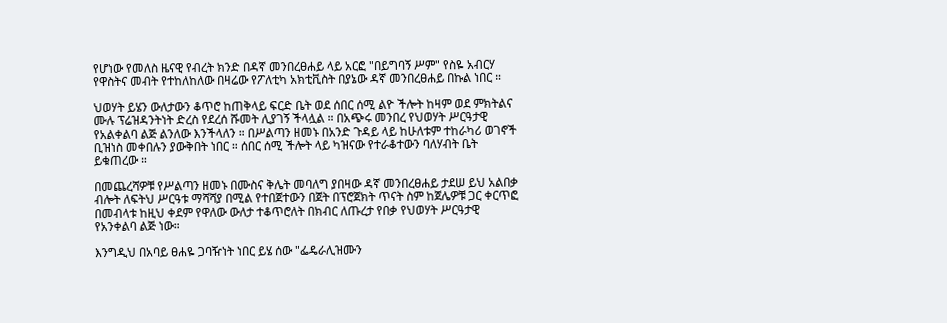የሆነው የመለስ ዜናዊ የብረት ክንድ በዳኛ መንበረፀሐይ ላይ አርፎ "በይግባኝ ሥም" የስዬ አብርሃ የዋስትና መብት የተከለከለው በዛሬው የፖለቲካ አክቲቪስት በያኔው ዳኛ መንበረፀሐይ በኩል ነበር ።

ህወሃት ይሄን ውለታውን ቆጥሮ ከጠቅላይ ፍርድ ቤት ወደ ሰበር ሰሚ ልዮ ችሎት ከዛም ወደ ምክትልና ሙሉ ፕሬዝዳንትነት ድረስ የደረሰ ሹመት ሊያገኝ ችላሏል ። በአጭሩ መንበረ የህወሃት ሥርዓታዊ የአልቀልባ ልጅ ልንለው እንችላለን ። በሥልጣን ዘመኑ በአንድ ጉዳይ ላይ ከሁለቱም ተከራካሪ ወገኖች ቢዝነስ መቀበሉን ያውቅበት ነበር ። ሰበር ሰሚ ችሎት ላይ ካዝናው የተራቆተውን ባለሃብት ቤት ይቁጠረው ።

በመጨረሻዎቹ የሥልጣን ዘመኑ በሙስና ቅሌት መባለግ ያበዛው ዳኛ መንበረፀሐይ ታደሠ ይህ አልበቃ ብሎት ለፍትህ ሥርዓቱ ማሻሻያ በሚል የተበጀተውን በጀት በፕሮጀክት ጥናት ስም ከጀሌዎቹ ጋር ቀርጥፎ በመብላቱ ከዚህ ቀደም የዋለው ውለታ ተቆጥሮለት በክብር ለጡረታ የበቃ የህወሃት ሥርዓታዊ የአንቀልባ ልጅ ነው።

እንግዲህ በአባይ ፀሐዬ ጋባዥነት ነበር ይሄ ሰው "ፌዴራሊዝሙን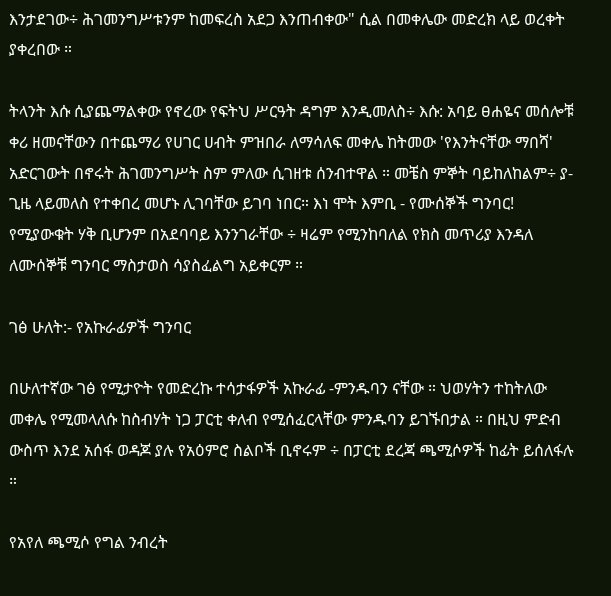እንታደገው÷ ሕገመንግሥቱንም ከመፍረስ አደጋ እንጠብቀው" ሲል በመቀሌው መድረክ ላይ ወረቀት ያቀረበው ።

ትላንት እሱ ሲያጨማልቀው የኖረው የፍትህ ሥርዓት ዳግም እንዲመለስ÷ እሱ: አባይ ፀሐዬና መሰሎቹ ቀሪ ዘመናቸውን በተጨማሪ የሀገር ሀብት ምዝበራ ለማሳለፍ መቀሌ ከትመው 'የእንትናቸው ማበሻ' አድርገውት በኖሩት ሕገመንግሥት ስም ምለው ሲገዘቱ ሰንብተዋል ። መቼስ ምኞት ባይከለከልም÷ ያ-ጊዜ ላይመለስ የተቀበረ መሆኑ ሊገባቸው ይገባ ነበር። እነ ሞት እምቢ - የሙሰኞች ግንባር! የሚያውቁት ሃቅ ቢሆንም በአደባባይ እንንገራቸው ÷ ዛሬም የሚንከባለል የክስ መጥሪያ እንዳለ ለሙሰኞቹ ግንባር ማስታወስ ሳያስፈልግ አይቀርም ።

ገፅ ሁለት:- የአኩራፊዎች ግንባር

በሁለተኛው ገፅ የሚታዮት የመድረኩ ተሳታፋዎች አኩራፊ -ምንዱባን ናቸው ። ህወሃትን ተከትለው መቀሌ የሚመላለሱ ከስብሃት ነጋ ፓርቲ ቀለብ የሚሰፈርላቸው ምንዱባን ይገኙበታል ። በዚህ ምድብ ውስጥ እንደ አሰፋ ወዳጆ ያሉ የአዕምሮ ስልቦች ቢኖሩም ÷ በፓርቲ ደረጃ ጫሚሶዎች ከፊት ይሰለፋሉ ።

የአየለ ጫሚሶ የግል ንብረት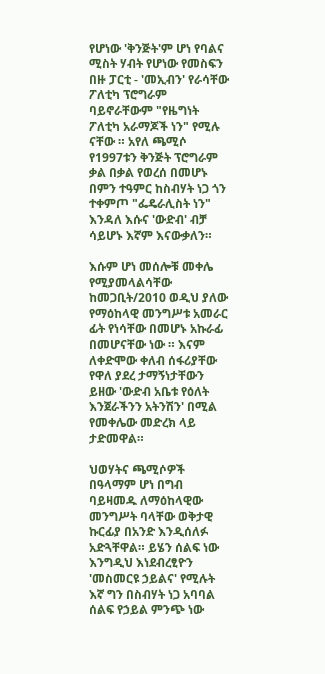የሆነው 'ቅንጅት'ም ሆነ የባልና ሚስት ሃብት የሆነው የመስፍን በዙ ፓርቲ - 'መኢብን' የራሳቸው ፖለቲካ ፕሮግራም ባይኖራቸውም "የዜግነት ፖለቲካ አራማጆች ነን" የሚሉ ናቸው ። አየለ ጫሚሶ የ1997ቱን ቅንጅት ፕሮግራም ቃል በቃል የወረሰ በመሆኑ በምን ተዓምር ከስብሃት ነጋ ጎን ተቀምጦ "ፌዴራሊስት ነን" እንዳለ እሱና 'ውድብ' ብቻ ሳይሆኑ እኛም እናውቃለን።

እሱም ሆነ መሰሎቹ መቀሌ የሚያመላልሳቸው ከመጋቢት/2010 ወዲህ ያለው የማዕከላዊ መንግሥቱ አመራር ፊት የነሳቸው በመሆኑ አኩራፊ በመሆናቸው ነው ። እናም ለቀድሞው ቀለብ ሰፋሪያቸው የዋለ ያደረ ታማኝነታቸውን ይዘው 'ውድብ አቤቱ የዕለት እንጀራችንን አትንሽን' በሚል የመቀሌው መድረክ ላይ ታድመዋል።

ህወሃትና ጫሚሶዎች በዓላማም ሆነ በግብ ባይዛመዱ ለማዕከላዊው መንግሥት ባላቸው ወቅታዊ ኩርፊያ በአንድ እንዲሰለፉ አድጓቸዋል። ይሄን ሰልፍ ነው እንግዲህ እነደብረፂዮን 'መስመርዩ ኃይልና' የሚሉት እኛ ግን በስብሃት ነጋ አባባል ሰልፍ የኃይል ምንጭ ነው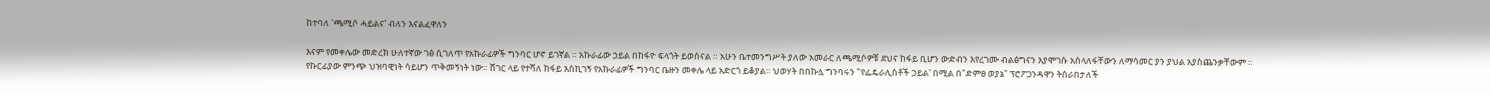ከተባለ 'ጫሚሶ ሓይልና' ብለን እናልፈዋለን

እናም የመቀሌው መድረክ ሁለተኛው ገፅ ሲገለጥ የአኩራፊዎች ግንባር ሆኖ ይገኛል ። አኩራፊው ኃይል በከፋዮ ፍላጎት ይወሰናል ። አሁን ቤተመንግሥት ያለው አመራር ለጫሚሶዎቹ ደህና ከፋይ ቢሆን ውድብን እየረገሙ ብልፅግናን እያሞገሱ አሰላለፋቸውን ለማሳመር ያን ያህል አያስጨንቃቸውም ። የኩርፊያው ምንጭ ህዝባዊነት ሳይሆን ጥቅመኝነት ነው። ሸገር ላይ የተሻለ ከፋይ እስኪገኝ የአኩራፊዎች ግንባር ቤዙን መቀሌ ላይ አድርጎ ይቆያል። ህወሃት በበኩሏ ግንባሩን "የፌዴራሊስቶች ኃይል' በሚል በ"ድምፀ ወያኔ" ፕሮፖጋንዳዋን ትሰራበታለች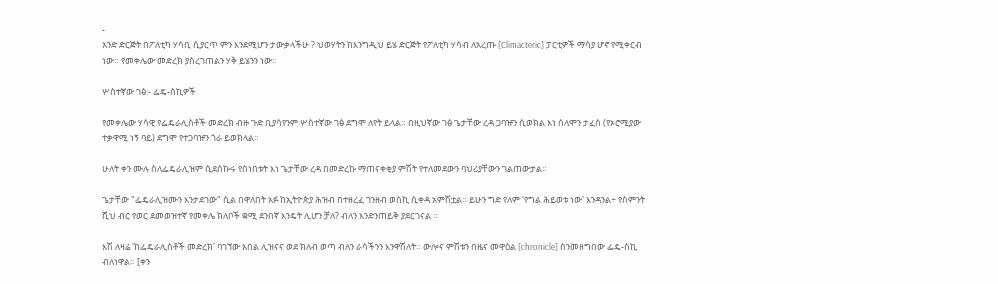-
አንድ ድርጅት በፖለቲካ ሃሳቢ ሲያርጥ ምን እንደሚሆን ታውቃላችሁ ? ህወሃትን ከእንግዲህ ይሄ ድርጅት የፖለቲካ ሃሳብ ለአረጡ [Climacteric] ፓርቲዎች ማሳያ ሆኖ የሚቀርብ ነው። የመቀሌው መድረክ ያስረገጠልን ሃቅ ይሄንን ነው።

ሦስተኛው ገፅ:- ፌዴ-ስኪዎች

የመቀሌው ሃሳዊ የፌዴራሊስቶች መድረክ ብዙ ጉድ ቢያሳየንም ሦስተኛው ገፅ ደግሞ ለየት ይላል። በዚህኛው ገፅ ጌታቸው ረዳ ጋባዡን ሲወክል እነ ሰለሞን ታፈሰ (የኦሮሚያው ተቃዋሚ ነኝ ባይ) ደግሞ የተጋባዡን ጎራ ይወክላል።

ሁለት ቀን ሙሉ ስለፌዴራሊዝም ሲደሰኩሩ የሰነበቱት እነ ጌታቸው ረዳ በመድረኩ ማጠናቀቂያ ምሽት የተለመደውን ባህሪያቸውን ገልጠውታል።

ጌታቸው "ፌዴራሊዝሙን እንታደገው" ሲል በዋለበት አፉ ከኢትዮጵያ ሕዝብ በተዘረፈ ገንዘብ ወስኪ ሲቀዳ አምሽቷል። ይሁን ግድ የለም 'የግል ሕይወቱ ነው' እንዳንል÷ የስምንት ሺህ ብር የወር ደመወዝተኛ የመቀሌ ክለቦች ቋሚ ደንበኛ እንዴት ሊሆን ቻለ? ብለን እንድንጠይቅ ያደርገናል ።

እሽ ለዛሬ 'ከፌዴራሊስቶች መድረክ' ባገኘው አበል ሊዝናና ወደ ክለብ ወጣ ብለን ራሳችንን እንዋሽለት። ውሎና ምሽቱን በዜና መዋዕል [chronicle] ስንመዘግበው ፌዴ-ስኪ ብለነዋል። [ቀን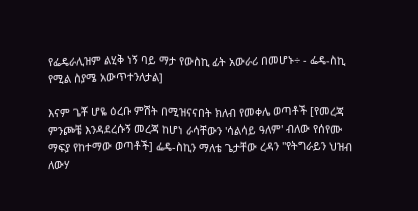የፌዴራሊዝም ልሂቅ ነኝ ባይ ማታ የውስኪ ፊት አውራሪ በመሆኑ÷ - ፌዴ-ስኪ የሚል ስያሜ አውጥተንለታል]

እናም ጌቾ ሆዬ ዕረቡ ምሽት በሚዝናናበት ክለብ የመቀሌ ወጣቶች [የመረጃ ምንጮቼ እንዳደረሱኝ መረጃ ከሆነ ራሳቸውን 'ሳልሳይ ዓለም' ብለው የሰየሙ ማፍያ የከተማው ወጣቶች] ፌዴ-ስኪን ማለቴ ጌታቸው ረዳን "የትግራይን ህዝብ ለውሃ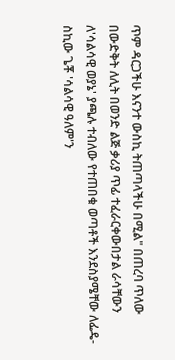ጥም ዳርጋችሁ እናንተ ውስኪ ትጠጣላችሁ በሚል" በጠረባ ጥለው በውድቅት ለሊት በወንድ ልጅ ቃሪያ ጥፊ ተፈራርቀውበታል ራሳቸውን ለ'ሳልሳዊ ወያኔ' ያጫሉ ተብለው የተጠበቁ ወጣቶች እንደስያሜቸው ለፌዴ-ስኪው ጌቾ 'ሳልሳዊ ዓለም'ን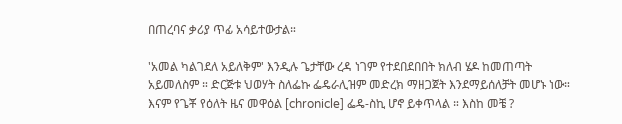በጠረባና ቃሪያ ጥፊ አሳይተውታል።

'አመል ካልገደለ አይለቅም' እንዲሉ ጌታቸው ረዳ ነገም የተደበደበበት ክለብ ሄዶ ከመጠጣት አይመለስም ። ድርጅቱ ህወሃት ስለፌኩ ፌዴራሊዝም መድረክ ማዘጋጀት እንደማይሰለቻት መሆኑ ነው። እናም የጌቾ የዕለት ዜና መዋዕል [chronicle] ፌዴ-ስኪ ሆኖ ይቀጥላል ። እስከ መቼ ?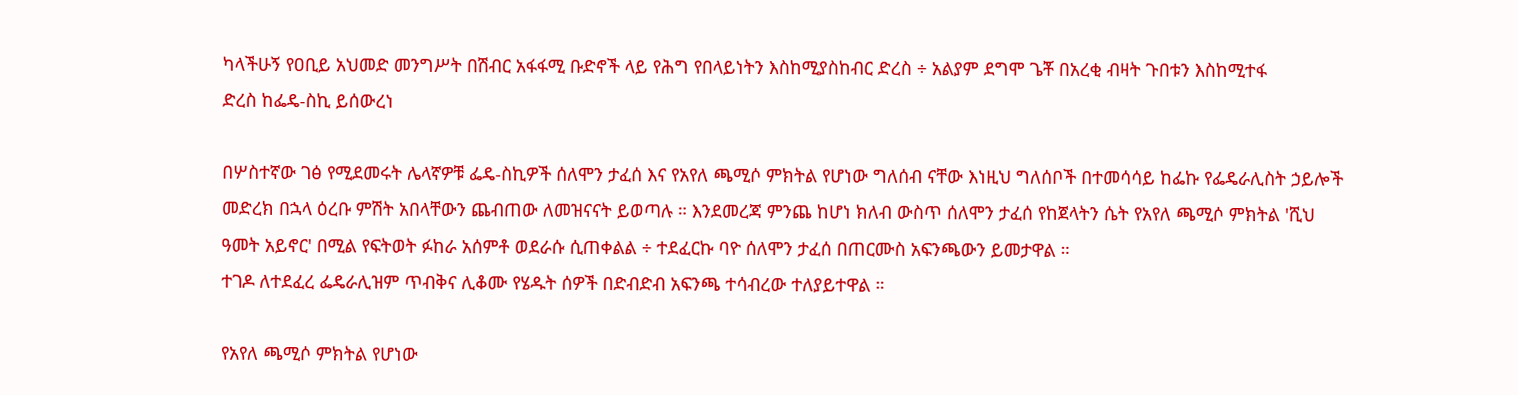ካላችሁኝ የዐቢይ አህመድ መንግሥት በሽብር አፋፋሚ ቡድኖች ላይ የሕግ የበላይነትን እስከሚያስከብር ድረስ ÷ አልያም ደግሞ ጌቾ በአረቂ ብዛት ጉበቱን እስከሚተፋ
ድረስ ከፌዴ-ስኪ ይሰውረነ

በሦስተኛው ገፅ የሚደመሩት ሌላኛዎቹ ፌዴ-ስኪዎች ሰለሞን ታፈሰ እና የአየለ ጫሚሶ ምክትል የሆነው ግለሰብ ናቸው እነዚህ ግለሰቦች በተመሳሳይ ከፌኩ የፌዴራሊስት ኃይሎች መድረክ በኋላ ዕረቡ ምሽት አበላቸውን ጨብጠው ለመዝናናት ይወጣሉ ። እንደመረጃ ምንጨ ከሆነ ክለብ ውስጥ ሰለሞን ታፈሰ የከጀላትን ሴት የአየለ ጫሚሶ ምክትል 'ሺህ ዓመት አይኖር' በሚል የፍትወት ፉከራ አሰምቶ ወደራሱ ሲጠቀልል ÷ ተደፈርኩ ባዮ ሰለሞን ታፈሰ በጠርሙስ አፍንጫውን ይመታዋል ።
ተገዶ ለተደፈረ ፌዴራሊዝም ጥብቅና ሊቆሙ የሄዱት ሰዎች በድብድብ አፍንጫ ተሳብረው ተለያይተዋል ።

የአየለ ጫሚሶ ምክትል የሆነው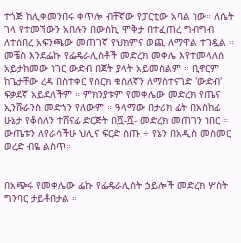ተጎጅ ከሊቀመንበሩ ቀጥሎ ብቸኛው የፓርቲው አባል ነው። ለሴት ገላ የተመኘውን አበሉን በውስኪ ሞቅታ በተፈጠረ ግብግብ ለተሰበረ አፍንጫው መጠገኛ የህክምና ወጪ ለማዋል ተገዷል ። መቼስ እንደፌኩ የፌዴራሊስቶች መድረክ መቀሌ እየተመላለሰ አይታከመው ነገር ውድብ በጀት ያላት አይመስልም ። ቢኖርም ከጌታቸው ረዳ በስተቀር የሰርክ ቁስለኛን ለማስተናገድ 'ውድብ' ፍቃደኛ አይደለችም ። ምክንያቱም የመቀሌው መድረክ የጤና ኢንሹራንስ መድኀን የለውም ። ዓላማው በታሪክ ፊት በአስከፊ ሁኔታ የቆሰለን ተሸናፊ ድርጅት በሿ-ሿ- መድረክ መጠገን ነበር ። ውጤቱን ለየራሳችሁ ህሊና ፍርድ ስጡ ÷ የኔን በአዲስ መስመር ወረድ ብዬ ልስጥ።


በአጭሩ የመቀሌው ፌኩ የፌዴራሊስት ኃይሎች መድረክ ሦስት ግንባር ታይቶበታል ።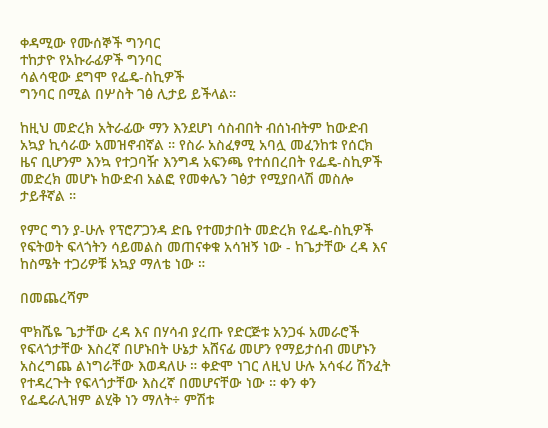ቀዳሚው የሙሰኞች ግንባር
ተከታዮ የአኩራፊዎች ግንባር
ሳልሳዊው ደግሞ የፌዴ-ስኪዎች
ግንባር በሚል በሦስት ገፅ ሊታይ ይችላል።

ከዚህ መድረክ አትራፊው ማን እንደሆነ ሳስብበት ብሰነብትም ከውድብ አኳያ ኪሳራው አመዝኖብኛል ። የስራ አስፈፃሚ አባሏ መፈንከቱ የሰርክ ዜና ቢሆንም እንኳ የተጋባዥ እንግዳ አፍንጫ የተሰበረበት የፌዴ-ስኪዎች መድረክ መሆኑ ከውድብ አልፎ የመቀሌን ገፅታ የሚያበላሽ መስሎ ታይቶኛል ።

የምር ግን ያ-ሁሉ የፕሮፖጋንዳ ድቤ የተመታበት መድረክ የፌዴ-ስኪዎች የፍትወት ፍላጎትን ሳይመልስ መጠናቀቁ አሳዝኝ ነው - ከጌታቸው ረዳ እና ከስሜት ተጋሪዎቹ አኳያ ማለቴ ነው ።

በመጨረሻም

ሞክሼዬ ጌታቸው ረዳ እና በሃሳብ ያረጡ የድርጅቱ አንጋፋ አመራሮች የፍላጎታቸው እስረኛ በሆኑበት ሁኔታ አሸናፊ መሆን የማይታሰብ መሆኑን አስረግጨ ልነግራቸው እወዳለሁ ። ቀድሞ ነገር ለዚህ ሁሉ አሳፋሪ ሽንፈት የተዳረጉት የፍላጎታቸው እስረኛ በመሆናቸው ነው ። ቀን ቀን የፌዴራሊዝም ልሂቅ ነን ማለት÷ ምሽቱ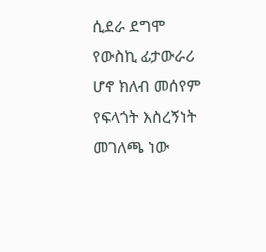ሲደራ ደግሞ የውስኪ ፊታውራሪ ሆኖ ክለብ መሰየም የፍላጎት እስረኝነት መገለጫ ነው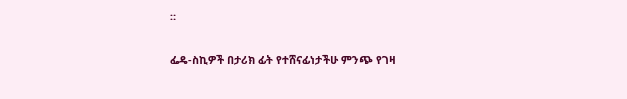።

ፌዴ-ስኪዎች በታሪክ ፊት የተሸናፊነታችሁ ምንጭ የገዛ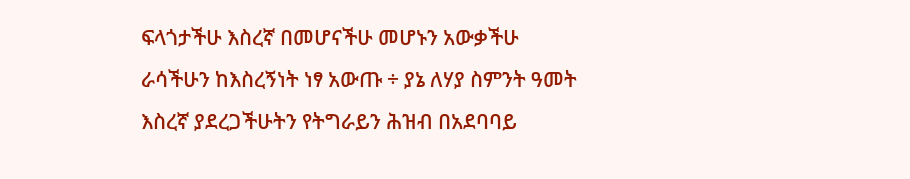ፍላጎታችሁ እስረኛ በመሆናችሁ መሆኑን አውቃችሁ ራሳችሁን ከእስረኝነት ነፃ አውጡ ÷ ያኔ ለሃያ ስምንት ዓመት እስረኛ ያደረጋችሁትን የትግራይን ሕዝብ በአደባባይ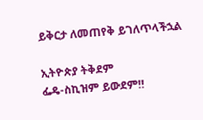ይቅርታ ለመጠየቅ ይገለጥላችኋል

ኢትዮጵያ ትቅደም
ፌዴ-ስኪዝም ይውደም‼